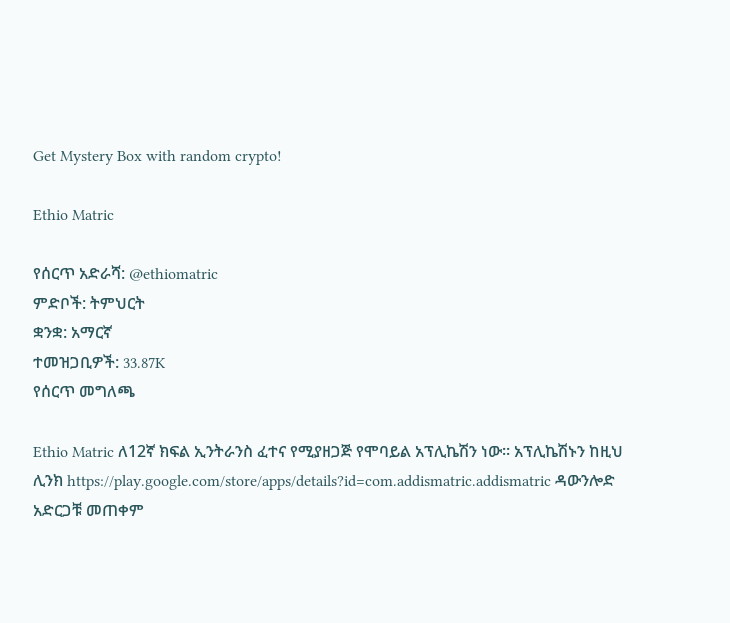Get Mystery Box with random crypto!

Ethio Matric

የሰርጥ አድራሻ: @ethiomatric
ምድቦች: ትምህርት
ቋንቋ: አማርኛ
ተመዝጋቢዎች: 33.87K
የሰርጥ መግለጫ

Ethio Matric ለ12ኛ ክፍል ኢንትራንስ ፈተና የሚያዘጋጅ የሞባይል አፕሊኬሽን ነው። አፕሊኬሽኑን ከዚህ ሊንክ https://play.google.com/store/apps/details?id=com.addismatric.addismatric ዳውንሎድ አድርጋቹ መጠቀም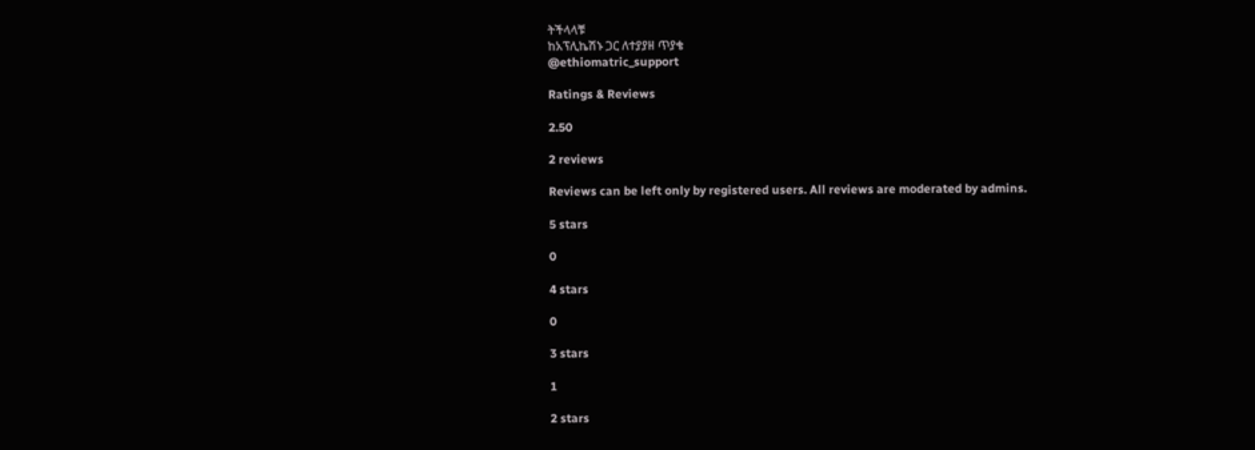ትችላላቹ
ከአፕሊኬሽኑ ጋር ለተያያዘ ጥያቄ
@ethiomatric_support

Ratings & Reviews

2.50

2 reviews

Reviews can be left only by registered users. All reviews are moderated by admins.

5 stars

0

4 stars

0

3 stars

1

2 stars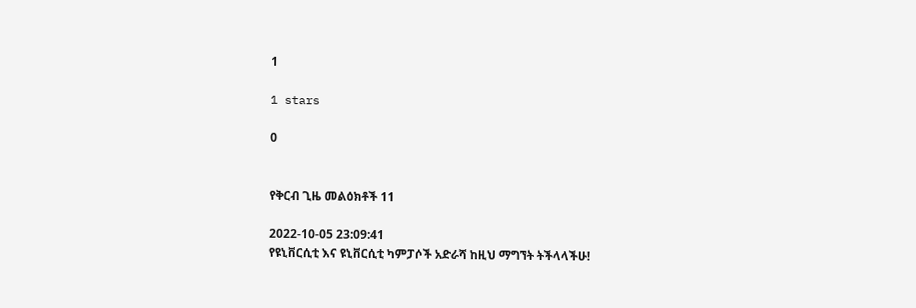1

1 stars

0


የቅርብ ጊዜ መልዕክቶች 11

2022-10-05 23:09:41
የዩኒቨርሲቲ እና ዩኒቨርሲቲ ካምፓሶች አድራሻ ከዚህ ማግኘት ትችላላችሁ!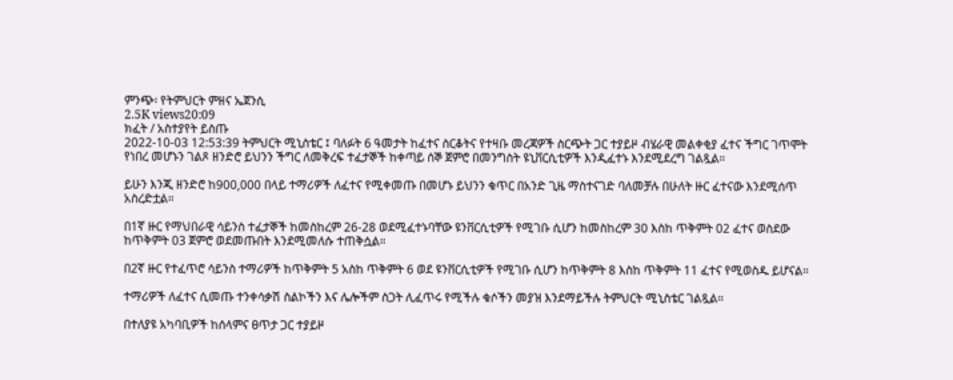ምንጭ፡ የትምህርት ምዘና ኤጀንሲ
2.5K views20:09
ክፈት / አስተያየት ይስጡ
2022-10-03 12:53:39 ትምህርት ሚኒስቴር ፤ ባለፉት 6 ዓመታት ከፈተና ስርቆትና የተዛቡ መረጃዎች ስርጭት ጋር ተያይዞ ብሄራዊ መልቀቂያ ፈተና ችግር ገጥሞት የነበረ መሆኑን ገልጾ ዘንድሮ ይህንን ችግር ለመቅረፍ ተፈታኞች ከቀጣይ ሰኞ ጀምሮ በመንግስት ዩኒቨርሲቲዎች እንዲፈተኑ እንደሚደረግ ገልጿል።

ይሁን እንጂ ዘንድሮ ከ900,000 በላይ ተማሪዎች ለፈተና የሚቀመጡ በመሆኑ ይህንን ቁጥር በአንድ ጊዜ ማስተናገድ ባለመቻሉ በሁለት ዙር ፈተናው እንደሚሰጥ አስረድቷል።

በ1ኛ ዙር የማህበራዊ ሳይንስ ተፈታኞች ከመስከረም 26-28 ወደሚፈተኑባቸው ዩንቨርሲቲዎች የሚገቡ ሲሆን ከመስከረም 30 እስከ ጥቅምት 02 ፈተና ወስደው ከጥቅምት 03 ጀምሮ ወደመጡበት እንደሚመለሱ ተጠቅሷል።

በ2ኛ ዙር የተፈጥሮ ሳይንስ ተማሪዎች ከጥቅምት 5 አስከ ጥቅምት 6 ወደ ዩንቨርሲቲዎች የሚገቡ ሲሆን ከጥቅምት 8 እስከ ጥቅምት 11 ፈተና የሚወስዱ ይሆናል።

ተማሪዎች ለፈተና ሲመጡ ተንቀሳቃሽ ስልኮችን እና ሌሎችም ስጋት ሊፈጥሩ የሚችሉ ቁሶችን መያዝ እንደማይችሉ ትምህርት ሚኒስቴር ገልጿል።

በተለያዩ አካባቢዎች ከሰላምና ፀጥታ ጋር ተያይዞ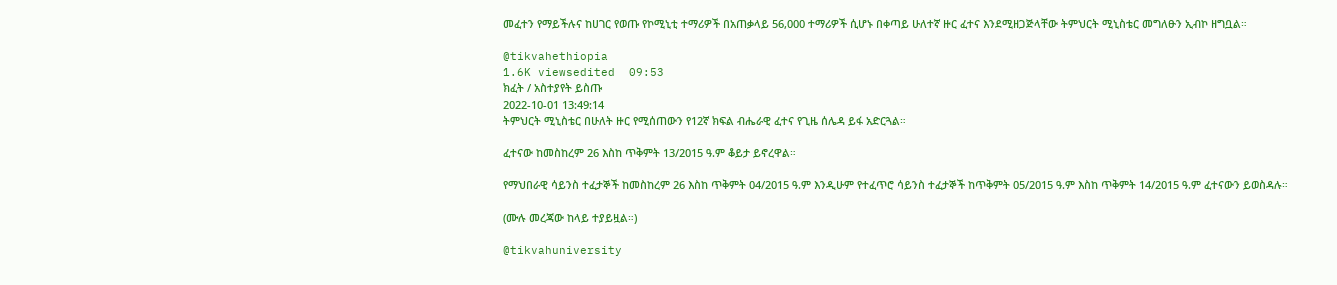መፈተን የማይችሉና ከሀገር የወጡ የኮሚኒቲ ተማሪዎች በአጠቃላይ 56,000 ተማሪዎች ሲሆኑ በቀጣይ ሁለተኛ ዙር ፈተና እንደሚዘጋጅላቸው ትምህርት ሚኒስቴር መግለፁን ኢብኮ ዘግቧል።

@tikvahethiopia
1.6K viewsedited  09:53
ክፈት / አስተያየት ይስጡ
2022-10-01 13:49:14
ትምህርት ሚኒስቴር በሁለት ዙር የሚሰጠውን የ12ኛ ክፍል ብሔራዊ ፈተና የጊዜ ሰሌዳ ይፋ አድርጓል።

ፈተናው ከመስከረም 26 እስከ ጥቅምት 13/2015 ዓ.ም ቆይታ ይኖረዋል።

የማህበራዊ ሳይንስ ተፈታኞች ከመስከረም 26 እስከ ጥቅምት 04/2015 ዓ.ም እንዲሁም የተፈጥሮ ሳይንስ ተፈታኞች ከጥቅምት 05/2015 ዓ.ም እስከ ጥቅምት 14/2015 ዓ.ም ፈተናውን ይወስዳሉ።

(ሙሉ መረጃው ከላይ ተያይዟል።)

@tikvahuniversity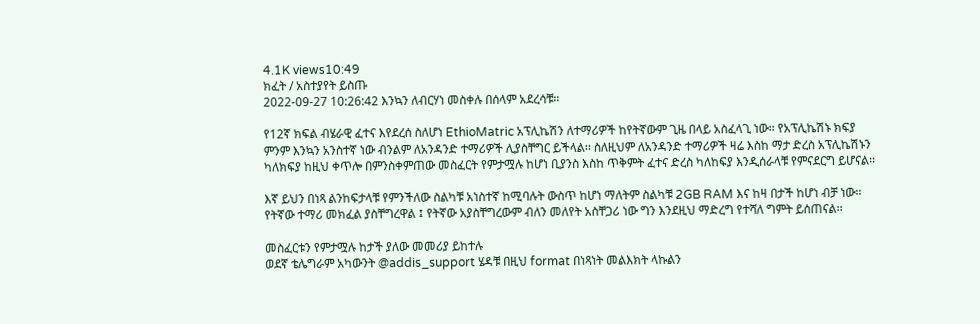4.1K views10:49
ክፈት / አስተያየት ይስጡ
2022-09-27 10:26:42 እንኳን ለብርሃነ መስቀሉ በሰላም አደረሳቹ፡፡

የ12ኛ ክፍል ብሄራዊ ፈተና እየደረሰ ስለሆነ EthioMatric አፕሊኬሽን ለተማሪዎች ከየትኛውም ጊዜ በላይ አስፈላጊ ነው፡፡ የአፕሊኬሽኑ ክፍያ ምንም እንኳን አንስተኛ ነው ብንልም ለአንዳንድ ተማሪዎች ሊያስቸግር ይችላል፡፡ ስለዚህም ለአንዳንድ ተማሪዎች ዛሬ እስከ ማታ ድረስ አፕሊኬሽኑን ካለክፍያ ከዚህ ቀጥሎ በምንስቀምጠው መስፈርት የምታሟሉ ከሆነ ቢያንስ እስከ ጥቅምት ፈተና ድረስ ካለከፍያ እንዲሰራላቹ የምናደርግ ይሆናል፡፡

እኛ ይህን በነጻ ልንከፍታላቹ የምንችለው ስልካቹ አነስተኛ ከሚባሉት ውስጥ ከሆነ ማለትም ስልካቹ 2GB RAM እና ከዛ በታች ከሆነ ብቻ ነው፡፡ የትኛው ተማሪ መክፈል ያስቸግረዋል ፤ የትኛው አያስቸግረውም ብለን መለየት አስቸጋሪ ነው ግን እንደዚህ ማድረግ የተሻለ ግምት ይሰጠናል፡፡

መስፈርቱን የምታሟሉ ከታች ያለው መመሪያ ይከተሉ
ወደኛ ቴሌግራም አካውንት @addis_support ሄዳቹ በዚህ format በነጻነት መልእክት ላኩልን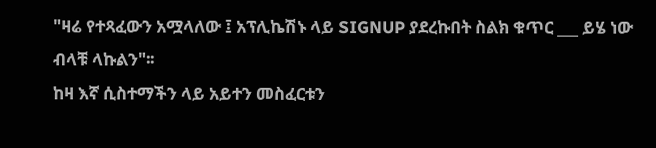"ዛሬ የተጻፈውን አሟላለው ፤ አፕሊኬሽኑ ላይ SIGNUP ያደረኩበት ስልክ ቁጥር ___ ይሄ ነው ብላቹ ላኩልን"፡፡
ከዛ እኛ ሲስተማችን ላይ አይተን መስፈርቱን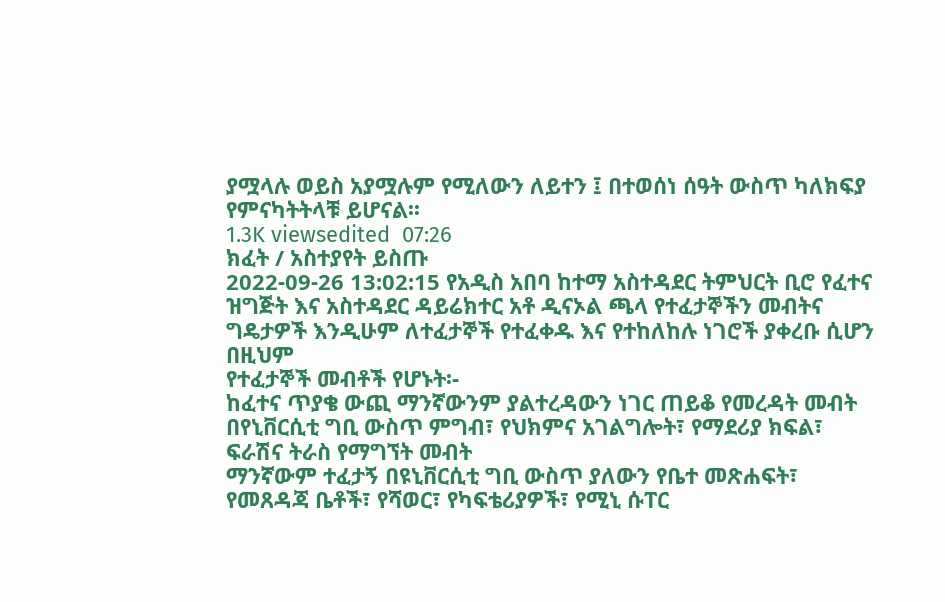ያሟላሉ ወይስ አያሟሉም የሚለውን ለይተን ፤ በተወሰነ ሰዓት ውስጥ ካለክፍያ የምናካትትላቹ ይሆናል፡፡
1.3K viewsedited  07:26
ክፈት / አስተያየት ይስጡ
2022-09-26 13:02:15 የአዲስ አበባ ከተማ አስተዳደር ትምህርት ቢሮ የፈተና ዝግጅት እና አስተዳደር ዳይሬክተር አቶ ዲናኦል ጫላ የተፈታኞችን መብትና ግዴታዎች እንዲሁም ለተፈታኞች የተፈቀዱ እና የተከለከሉ ነገሮች ያቀረቡ ሲሆን በዚህም
የተፈታኞች መብቶች የሆኑት፡-
ከፈተና ጥያቄ ውጪ ማንኛውንም ያልተረዳውን ነገር ጠይቆ የመረዳት መብት
በየኒቨርሲቲ ግቢ ውስጥ ምግብ፣ የህክምና አገልግሎት፣ የማደሪያ ክፍል፣ ፍራሽና ትራስ የማግኘት መብት
ማንኛውም ተፈታኝ በዩኒቨርሲቲ ግቢ ውስጥ ያለውን የቤተ መጽሐፍት፣ የመጸዳጃ ቤቶች፣ የሻወር፣ የካፍቴሪያዎች፣ የሚኒ ሱፐር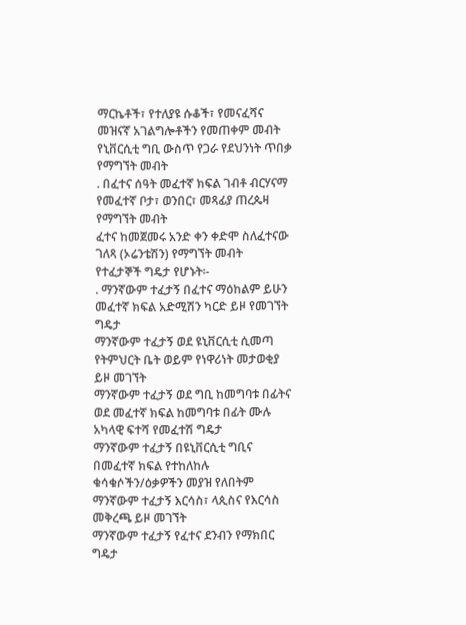ማርኬቶች፣ የተለያዩ ሱቆች፣ የመናፈሻና መዝናኛ አገልግሎቶችን የመጠቀም መብት
የኒቨርሲቲ ግቢ ውስጥ የጋራ የደህንነት ጥበቃ የማግኘት መብት
. በፈተና ሰዓት መፈተኛ ክፍል ገብቶ ብርሃናማ የመፈተኛ ቦታ፣ ወንበር፣ መጻፊያ ጠረጴዛ የማግኘት መብት
ፈተና ከመጀመሩ አንድ ቀን ቀድሞ ስለፈተናው ገለጻ (ኦሬንቴሽን) የማግኘት መብት
የተፈታኞች ግዴታ የሆኑት፡-
. ማንኛውም ተፈታኝ በፈተና ማዕከልም ይሁን መፈተኛ ክፍል አድሚሽን ካርድ ይዞ የመገኘት ግዴታ
ማንኛውም ተፈታኝ ወደ ዩኒቨርሲቲ ሲመጣ የትምህርት ቤት ወይም የነዋሪነት መታወቂያ ይዞ መገኘት
ማንኛውም ተፈታኝ ወደ ግቢ ከመግባቱ በፊትና ወደ መፈተኛ ክፍል ከመግባቱ በፊት ሙሉ አካላዊ ፍተሻ የመፈተሽ ግዴታ
ማንኛውም ተፈታኝ በዩኒቨርሲቲ ግቢና በመፈተኛ ክፍል የተከለከሉ ቁሳቁሶችን/ዕቃዎችን መያዝ የለበትም
ማንኛውም ተፈታኝ እርሳስ፣ ላጲስና የእርሳስ መቅረጫ ይዞ መገኘት
ማንኛውም ተፈታኝ የፈተና ደንብን የማክበር ግዴታ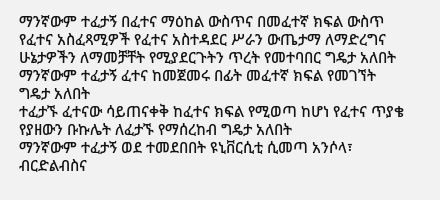ማንኛውም ተፈታኝ በፈተና ማዕከል ውስጥና በመፈተኛ ክፍል ውስጥ የፈተና አስፈጻሚዎች የፈተና አስተዳደር ሥራን ውጤታማ ለማድረግና ሁኔታዎችን ለማመቻቸት የሚያደርጉትን ጥረት የመተባበር ግዴታ አለበት
ማንኛውም ተፈታኝ ፈተና ከመጀመሩ በፊት መፈተኛ ክፍል የመገኘት ግዴታ አለበት
ተፈታኙ ፈተናው ሳይጠናቀቅ ከፈተና ክፍል የሚወጣ ከሆነ የፈተና ጥያቄ የያዘውን ቡኩሌት ለፈታኙ የማሰረከብ ግዴታ አለበት
ማንኛውም ተፈታኝ ወደ ተመደበበት ዩኒቨርሲቲ ሲመጣ አንሶላ፣ ብርድልብስና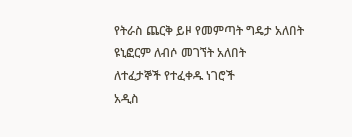የትራስ ጨርቅ ይዞ የመምጣት ግዴታ አለበት
ዩኒፎርም ለብሶ መገኘት አለበት
ለተፈታኞች የተፈቀዱ ነገሮች
አዲስ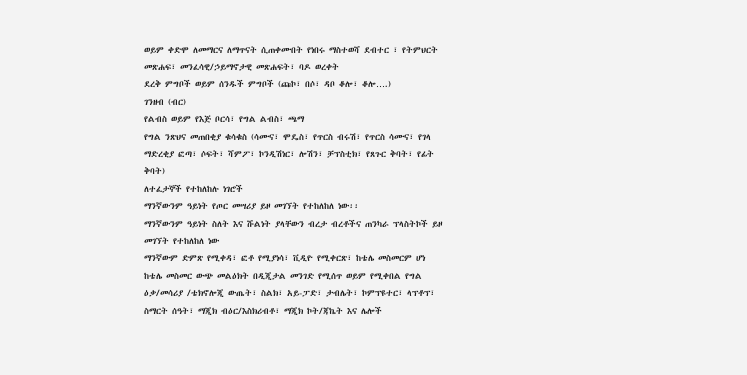ወይም ቀድሞ ለመማርና ለማጥናት ሲጠቀሙበት የነበሩ ማስተወሻ ደብተር ፣ የትምህርት መጽሐፍ፣ መንፈሳዊ/ኃይማኖታዊ መጽሐፍት፣ ባዶ ወረቀት
ደረቅ ምግቦች ወይም ሰንዱች ምግቦች (ጩኮ፣ በሶ፣ ዳቦ ቆሎ፣ ቆሎ….)
ገንዘብ (ብር)
የልብስ ወይም የእጅ ቦርሳ፣ የግል ልብስ፣ ጫማ
የግል ንጽህና መጠበቂያ ቁሳቁስ (ሳሙና፣ ሞዴስ፣ የጥርስ ብሩሽ፣ የጥርስ ሳሙና፣ የገላ ማድረቂያ ፎጣ፣ ሶፍት፣ ሻምፖ፣ ኮንዲሽነር፣ ሎሽን፣ ቻፕስቲክ፣ የጸጉር ቅባት፣ የፊት ቅባት)
ለተፈታኞች የተከለከሉ ነገሮች
ማንኛውንም ዓይነት የጦር መሣሪያ ይዞ መገኘት የተከለከለ ነው፡፡
ማንኛውንም ዓይነት ስለት እና ሹልነት ያላቸውን ብረታ ብረቶችና ጠንካራ ፕላስትኮች ይዞ መገኘት የተከለከለ ነው
ማንኛውም ድምጽ የሚቀዳ፣ ፎቶ የሚያነሳ፣ ቪዲዮ የሚቀርጽ፣ ከቴሌ መስመርም ሆነ ከቴሌ መስመር ውጭ መልዕክት በዲጂታል መንገድ የሚሰጥ ወይም የሚቀበል የግል ዕቃ/መሳሪያ /ቴክኖሎጂ ውጤት፣ ስልክ፣ አይ-ፓድ፣ ታብሌት፣ ኮምፕዩተር፣ ላፕቶፕ፣ ስማርት ሰዓት፣ ማጂክ ብዕር/እስክሪብቶ፣ ማጂክ ኮት/ጃኬት እና ሌሎች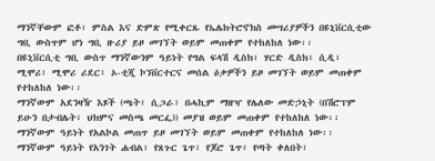ማንኛቸውም ፎቶ፣ ምስል እና ድምጽ የሚቀርጹ የኤሌክትሮኖክስ መሣሪያዎችን በዩኒቨርሲቲው ግቢ ውስጥም ሆነ ግቢ ዙሪያ ይዞ መገኘት ወይም መጠቀም የተከለከለ ነው፡፡
በዩኒቨርሲቲ ግቢ ውስጥ ማንኛውንም ዓይነት የግል ፍላሽ ዲስክ፣ ሃርድ ዲስክ፣ ሲዲ፣ ሚሞሪ፣ ሚሞሪ ሪደር፣ ኦ-ቲጂ ኮንቨርተርና መሰል ዕቃዎችን ይዞ መገኘት ወይም መጠቀም የተከለከለ ነው፡፡
ማንኛውም አደንዛዥ እጾች (ጫት፣ ሲጋራ፣ በሓኪም ማዘዣ የሌለው መድኃኒት (በሽሮፕም ይሁን በታብሌት፣ ህክምና መስጫ መርፌ)) መያዝ ወይም መጠቀም የተከለከለ ነው፡፡
ማንኛውም ዓይነት የአልኮል መጠጥ ይዞ መገኘት ወይም መጠቀም የተከለከለ ነው፡፡
ማንኛውም ዓይነት የአንገት ሐብል፣ የጸጉር ጌጥ፣ የጆሮ ጌጥ፣ የጣት ቀለበት፣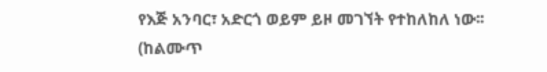የእጅ አንባር፣ አድርጎ ወይም ይዞ መገኘት የተከለከለ ነው፡፡ (ከልሙጥ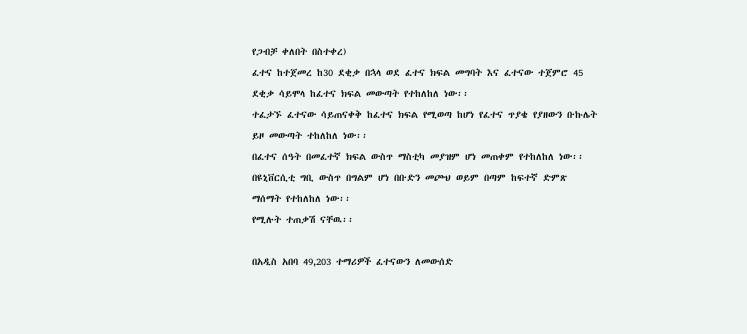የጋብቻ ቀለበት በስተቀረ)
ፈተና ከተጀመረ ከ30 ደቂቃ በኋላ ወደ ፈተና ክፍል መግባት እና ፈተናው ተጀምሮ 45 ደቂቃ ሳይሞላ ከፈተና ክፍል መውጣት የተከለከለ ነው፡፡
ተፈታኙ ፈተናው ሳይጠናቀቅ ከፈተና ክፍል የሚወጣ ከሆነ የፈተና ጥያቄ የያዘውን ቡኩሌት ይዞ መውጣት ተከለከለ ነው፡፡
በፈተና ሰዓት በመፈተኛ ክፍል ውስጥ ማስቲካ መያዝም ሆነ መጠቀም የተከለከለ ነው፡፡
በዩኒቨርሲቲ ግቢ ውስጥ በግልም ሆነ በቡድን መጮህ ወይም በጣም ከፍተኛ ድምጽ ማሰማት የተከለከለ ነው፡፡
የሚሉት ተጠቃሽ ናቸዉ፡፡

በአዲስ አበባ 49,203 ተማሪዎች ፈተናውን ለመውሰድ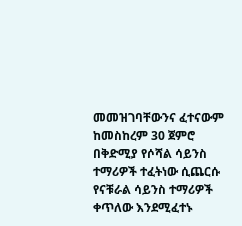መመዝገባቸውንና ፈተናውም ከመስከረም 30 ጀምሮ በቅድሚያ የሶሻል ሳይንስ ተማሪዎች ተፈትነው ሲጨርሱ የናቹራል ሳይንስ ተማሪዎች ቀጥለው እንደሚፈተኑ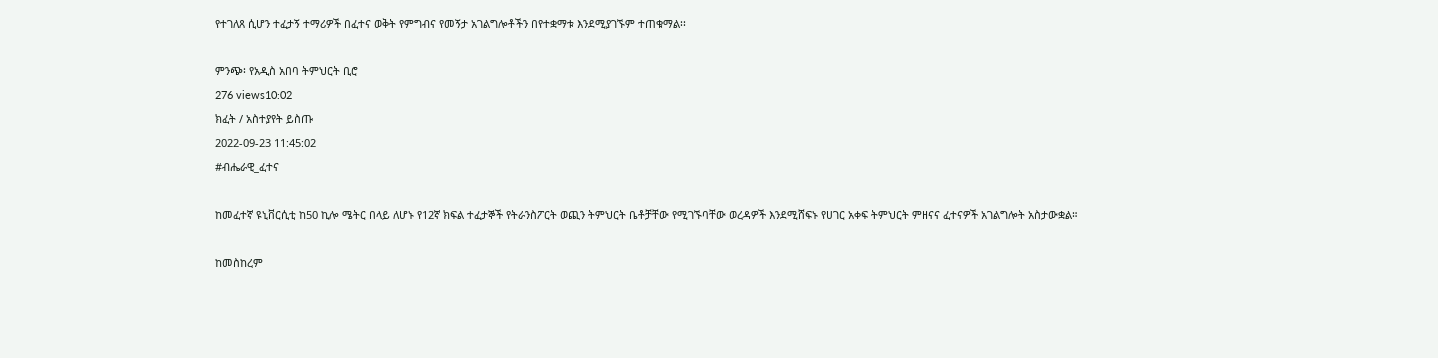የተገለጸ ሲሆን ተፈታኝ ተማሪዎች በፈተና ወቅት የምግብና የመኝታ አገልግሎቶችን በየተቋማቱ እንደሚያገኙም ተጠቁማል፡፡

ምንጭ፡ የአዲስ አበባ ትምህርት ቢሮ
276 views10:02
ክፈት / አስተያየት ይስጡ
2022-09-23 11:45:02
#ብሔራዊ_ፈተና

ከመፈተኛ ዩኒቨርሲቲ ከ50 ኪሎ ሜትር በላይ ለሆኑ የ12ኛ ክፍል ተፈታኞች የትራንስፖርት ወጪን ትምህርት ቤቶቻቸው የሚገኙባቸው ወረዳዎች እንደሚሸፍኑ የሀገር አቀፍ ትምህርት ምዘናና ፈተናዎች አገልግሎት አስታውቋል።

ከመስከረም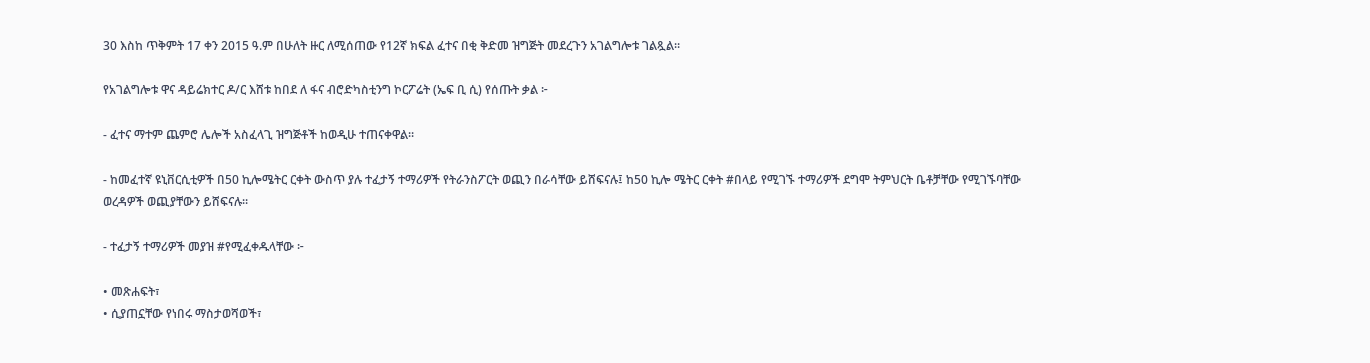30 እስከ ጥቅምት 17 ቀን 2015 ዓ.ም በሁለት ዙር ለሚሰጠው የ12ኛ ክፍል ፈተና በቂ ቅድመ ዝግጅት መደረጉን አገልግሎቱ ገልጿል።

የአገልግሎቱ ዋና ዳይሬክተር ዶ/ር እሸቱ ከበደ ለ ፋና ብሮድካስቲንግ ኮርፖሬት (ኤፍ ቢ ሲ) የሰጡት ቃል ፦

- ፈተና ማተም ጨምሮ ሌሎች አስፈላጊ ዝግጅቶች ከወዲሁ ተጠናቀዋል።

- ከመፈተኛ ዩኒቨርሲቲዎች በ50 ኪሎሜትር ርቀት ውስጥ ያሉ ተፈታኝ ተማሪዎች የትራንስፖርት ወጪን በራሳቸው ይሸፍናሉ፤ ከ50 ኪሎ ሜትር ርቀት #በላይ የሚገኙ ተማሪዎች ደግሞ ትምህርት ቤቶቻቸው የሚገኙባቸው ወረዳዎች ወጪያቸውን ይሸፍናሉ።

- ተፈታኝ ተማሪዎች መያዝ #የሚፈቀዱላቸው ፦

• መጽሐፍት፣
• ሲያጠኗቸው የነበሩ ማስታወሻወች፣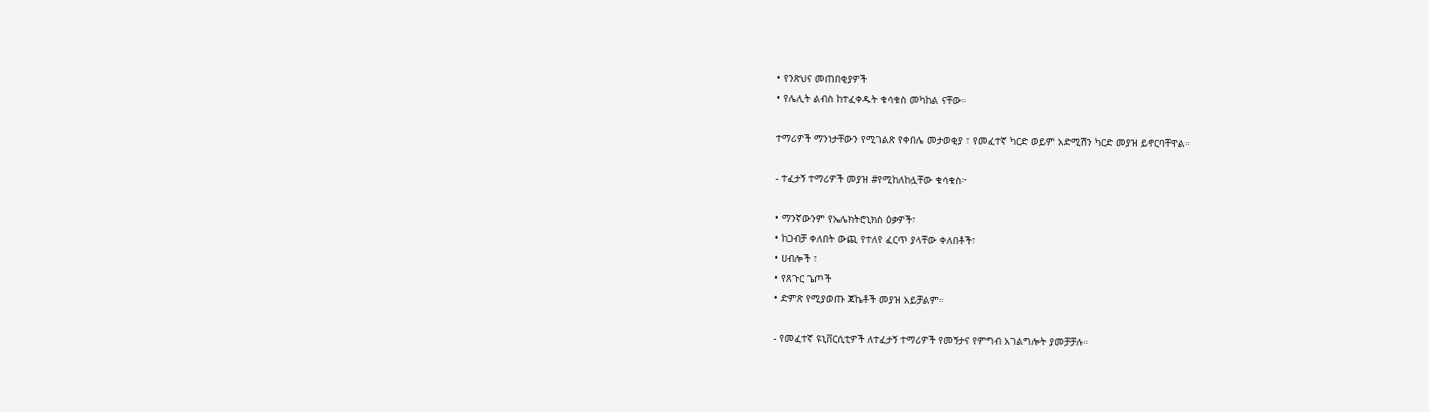• የንጽህና መጠበቂያዎች
• የሌሊት ልብስ ከተፈቀዱት ቁሳቁስ መካከል ናቸው።

ተማሪዎች ማንነታቸውን የሚገልጽ የቀበሌ መታወቂያ ፣ የመፈተኛ ካርድ ወይም አድሚሽን ካርድ መያዝ ይኖርባቸዋል።

- ተፈታኝ ተማሪዎች መያዝ #የሚከለከሏቸው ቁሳቁስ፦

• ማንኛውንም የኤሌክትሮኒክስ ዕቃዎች፣
• ከጋብቻ ቀለበት ውጪ የተለየ ፈርጥ ያላቸው ቀለበቶች፣
• ሀብሎች ፣
• የጸጉር ጌጦች
• ድምጽ የሚያወጡ ጃኬቶች መያዝ አይቻልም።

- የመፈተኛ ዩኒቨርሲቲዎች ለተፈታኝ ተማሪዎች የመኝታና የምግብ አገልግሎት ያመቻቻሉ።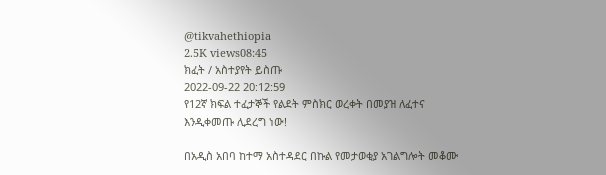@tikvahethiopia
2.5K views08:45
ክፈት / አስተያየት ይስጡ
2022-09-22 20:12:59
የ12ኛ ክፍል ተፈታኞች የልደት ምስክር ወረቀት በመያዝ ለፈተና እንዲቀመጡ ሊደረግ ነው!

በአዲስ አበባ ከተማ አስተዳደር በኩል የመታወቂያ አገልግሎት መቆሙ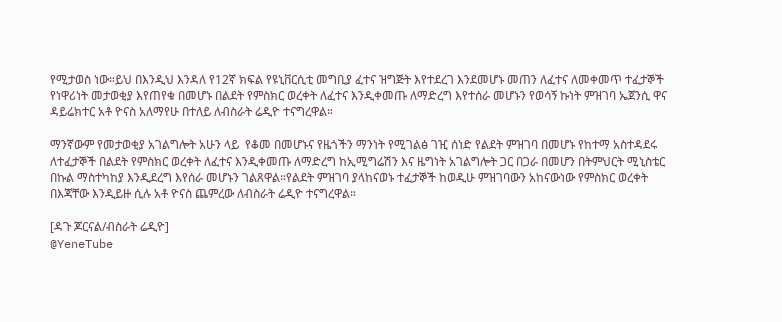የሚታወስ ነው።ይህ በእንዲህ እንዳለ የ12ኛ ክፍል የዩኒቨርሲቲ መግቢያ ፈተና ዝግጅት እየተደረገ እንደመሆኑ መጠን ለፈተና ለመቀመጥ ተፈታኞች የነዋሪነት መታወቂያ እየጠየቁ በመሆኑ በልደት የምስክር ወረቀት ለፈተና እንዲቀመጡ ለማድረግ እየተሰራ መሆኑን የወሳኝ ኩነት ምዝገባ ኤጀንሲ ዋና ዳይሬክተር አቶ ዮናስ አለማየሁ በተለይ ለብስራት ሬዲዮ ተናግረዋል።

ማንኛውም የመታወቂያ አገልግሎት አሁን ላይ  የቆመ በመሆኑና የዜጎችን ማንነት የሚገልፅ ገዢ ሰነድ የልደት ምዝገባ በመሆኑ የከተማ አስተዳደሩ ለተፈታኞች በልደት የምስክር ወረቀት ለፈተና እንዲቀመጡ ለማድረግ ከኢሚግሬሽን እና ዜግነት አገልግሎት ጋር በጋራ በመሆን በትምህርት ሚኒስቴር በኩል ማስተካከያ እንዲደረግ እየሰራ መሆኑን ገልጸዋል።የልደት ምዝገባ ያላከናወኑ ተፈታኞች ከወዲሁ ምዝገባውን አከናውነው የምስክር ወረቀት በእጃቸው እንዲይዙ ሲሉ አቶ ዮናስ ጨምረው ለብስራት ሬዲዮ ተናግረዋል።

[ዳጉ ጆርናል/ብስራት ሬዲዮ]
@YeneTube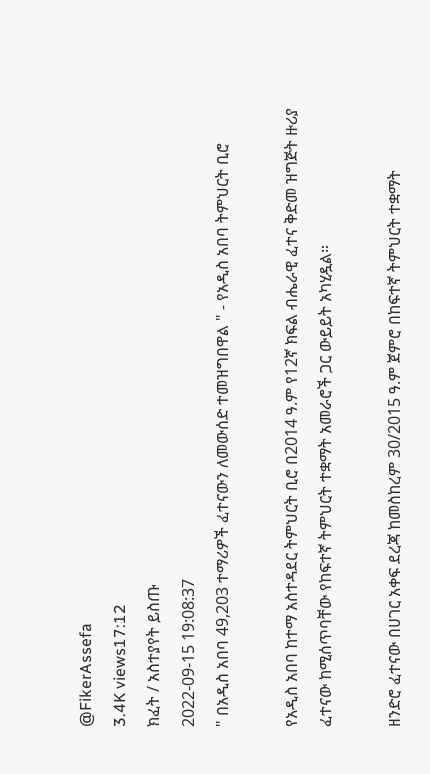@FikerAssefa
3.4K views17:12
ክፈት / አስተያየት ይስጡ
2022-09-15 19:08:37
" በአዲስ አበባ 49,203 ተማሪዎች ፈተናውን ለመውሰድ ተመዝግበዋል " - የአዲስ አበባ ትምህርት ቢሮ

የአዲስ አበባ ከተማ አስተዳደር ትምህርት ቢሮ በ2014 ዓ.ም የ12ኛ ክፍል ብሔራዊ ፈተና ቅድመ ዝግጅት ዙሪያ ፈተናው ከሚሰጥባቸው የከፍተኛ ትምህርት ተቋማት አመራሮች ጋር ውይይት አካሂዷል።

ዘንድሮ ፈተናው በሀገር አቀፍ ደረጃ ከመስከረም 30/2015 ዓ.ም ጀምሮ በከፍተኛ ትምህርት ተቋማት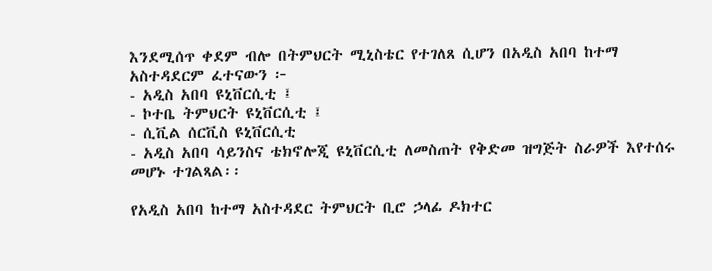እንደሚሰጥ ቀደም ብሎ በትምህርት ሚኒስቴር የተገለጸ ሲሆን በአዲስ አበባ ከተማ አስተዳደርም ፈተናውን ፦
- አዲስ አበባ ዩኒቨርሲቲ ፤
- ኮተቤ ትምህርት ዩኒቨርሲቲ ፤
- ሲቪል ሰርቪስ ዩኒቨርሲቲ
- አዲስ አበባ ሳይንስና ቴክኖሎጂ ዩኒቨርሲቲ ለመስጠት የቅድመ ዝግጅት ስራዎች እየተሰሩ መሆኑ ተገልጻል፡፡

የአዲስ አበባ ከተማ አስተዳደር ትምህርት ቢሮ ኃላፊ ዶክተር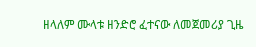ዘላለም ሙላቱ ዘንድሮ ፈተናው ለመጀመሪያ ጊዜ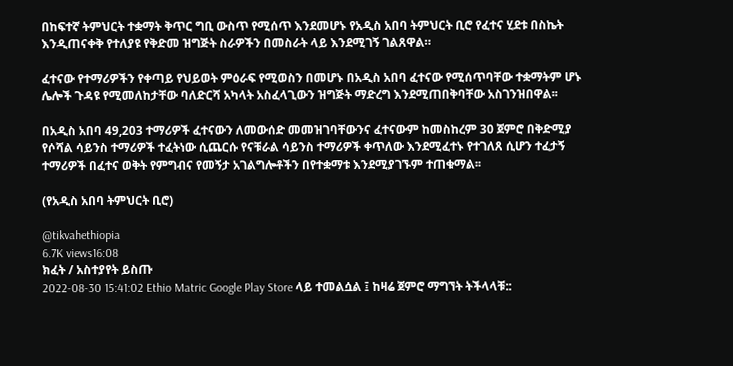በከፍተኛ ትምህርት ተቋማት ቅጥር ግቢ ውስጥ የሚሰጥ እንደመሆኑ የአዲስ አበባ ትምህርት ቢሮ የፈተና ሂደቱ በስኬት እንዲጠናቀቅ የተለያዩ የቅድመ ዝግጅት ስራዎችን በመስራት ላይ እንደሚገኝ ገልጸዋል።

ፈተናው የተማሪዎችን የቀጣይ የህይወት ምዕራፍ የሚወስን በመሆኑ በአዲስ አበባ ፈተናው የሚሰጥባቸው ተቋማትም ሆኑ ሌሎች ጉዳዩ የሚመለከታቸው ባለድርሻ አካላት አስፈላጊውን ዝግጅት ማድረግ እንደሚጠበቅባቸው አስገንዝበዋል፡፡

በአዲስ አበባ 49,203 ተማሪዎች ፈተናውን ለመውሰድ መመዝገባቸውንና ፈተናውም ከመስከረም 30 ጀምሮ በቅድሚያ የሶሻል ሳይንስ ተማሪዎች ተፈትነው ሲጨርሱ የናቹራል ሳይንስ ተማሪዎች ቀጥለው እንደሚፈተኑ የተገለጸ ሲሆን ተፈታኝ ተማሪዎች በፈተና ወቅት የምግብና የመኝታ አገልግሎቶችን በየተቋማቱ እንደሚያገኙም ተጠቁማል፡፡

(የአዲስ አበባ ትምህርት ቢሮ)

@tikvahethiopia
6.7K views16:08
ክፈት / አስተያየት ይስጡ
2022-08-30 15:41:02 Ethio Matric Google Play Store ላይ ተመልሷል ፤ ከዛሬ ጀምሮ ማግኘት ትችላላቹ::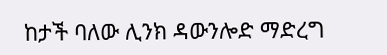ከታች ባለው ሊንክ ዳውንሎድ ማድረግ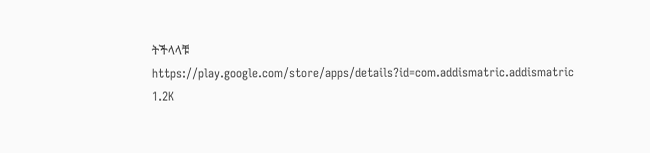ትችላላቹ
https://play.google.com/store/apps/details?id=com.addismatric.addismatric
1.2K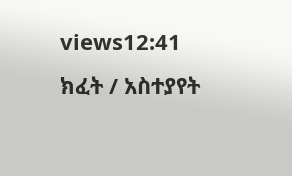views12:41
ክፈት / አስተያየት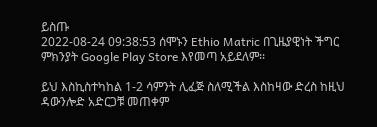ይስጡ
2022-08-24 09:38:53 ሰሞኑን Ethio Matric በጊዜያዊነት ችግር ምክንያት Google Play Store እየመጣ አይደለም፡፡

ይህ እስኪስተካከል 1-2 ሳምንት ሊፈጅ ስለሚችል እስከዛው ድረስ ከዚህ ዳውንሎድ አድርጋቹ መጠቀም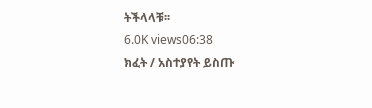ትችላላቹ፡፡
6.0K views06:38
ክፈት / አስተያየት ይስጡ